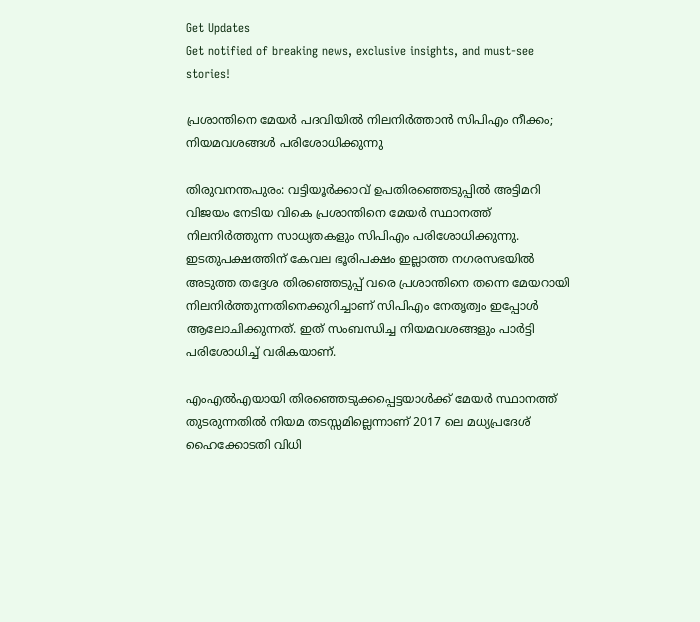Get Updates
Get notified of breaking news, exclusive insights, and must-see stories!

പ്രശാന്തിനെ മേയര്‍ പദവിയില്‍ നിലനിര്‍ത്താന്‍ സിപിഎം നീക്കം; നിയമവശങ്ങള്‍ പരിശോധിക്കുന്നു

തിരുവനന്തപുരം: വട്ടിയൂര്‍ക്കാവ് ഉപതിരഞ്ഞെടുപ്പില്‍ അട്ടിമറി വിജയം നേടിയ വികെ പ്രശാന്തിനെ മേയര്‍ സ്ഥാനത്ത് നിലനിര്‍ത്തുന്ന സാധ്യതകളും സിപിഎം പരിശോധിക്കുന്നു. ഇടതുപക്ഷത്തിന് കേവല ഭൂരിപക്ഷം ഇല്ലാത്ത നഗരസഭയില്‍ അടുത്ത തദ്ദേശ തിരഞ്ഞെടുപ്പ് വരെ പ്രശാന്തിനെ തന്നെ മേയറായി നിലനിര്‍ത്തുന്നതിനെക്കുറിച്ചാണ് സിപിഎം നേതൃത്വം ഇപ്പോള്‍ ആലോചിക്കുന്നത്. ഇത് സംബന്ധിച്ച നിയമവശങ്ങളും പാര്‍ട്ടി പരിശോധിച്ച് വരികയാണ്.

എംഎല്‍എയായി തിരഞ്ഞെടുക്കപ്പെട്ടയാള്‍ക്ക് മേയര്‍ സ്ഥാനത്ത് തുടരുന്നതില്‍ നിയമ തടസ്സമില്ലെന്നാണ് 2017 ലെ മധ്യപ്രദേശ് ഹൈക്കോടതി വിധി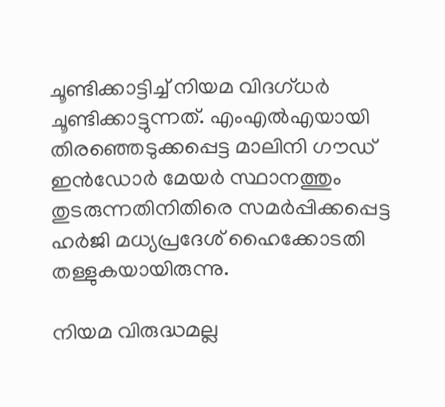ചൂണ്ടിക്കാട്ടിച്ച് നിയമ വിദഗ്ധര്‍ ചൂണ്ടിക്കാട്ടുന്നത്. എംഎല്‍എയായി തിരഞ്ഞെടുക്കപ്പെട്ട മാലിനി ഗൗഡ് ഇന്‍ഡോര്‍ മേയര്‍ സ്ഥാനത്തും തുടരുന്നതിനിതിരെ സമര്‍പ്പിക്കപ്പെട്ട ഹര്‍ജി മധ്യപ്രദേശ് ഹൈക്കോടതി തള്ളുകയായിരുന്നു.

നിയമ വിരുദ്ധമല്ല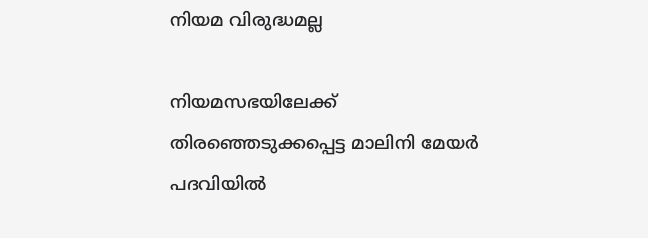നിയമ വിരുദ്ധമല്ല

നിയമസഭയിലേക്ക് തിരഞ്ഞെടുക്കപ്പെട്ട മാലിനി മേയര്‍ പദവിയില്‍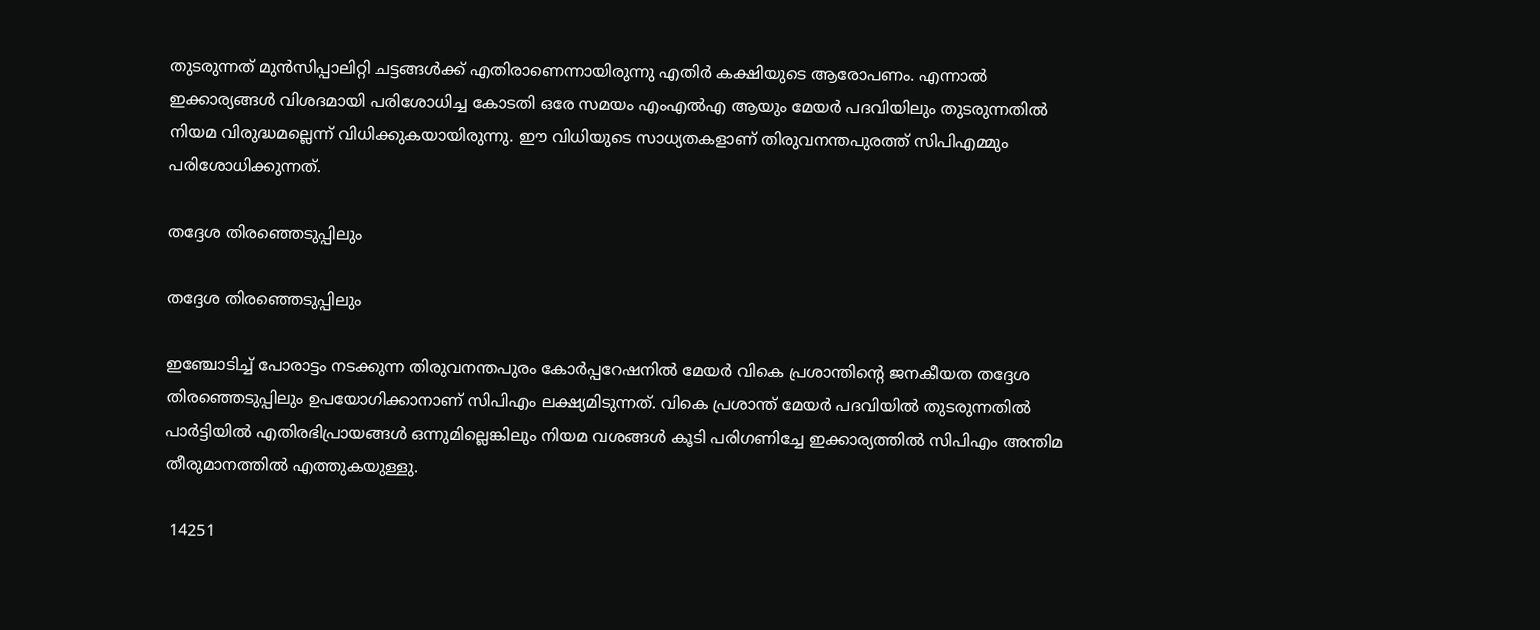തുടരുന്നത് മുന്‍സിപ്പാലിറ്റി ചട്ടങ്ങള്‍ക്ക് എതിരാണെന്നായിരുന്നു എതിര്‍ കക്ഷിയുടെ ആരോപണം. എന്നാല്‍ ഇക്കാര്യങ്ങള്‍ വിശദമായി പരിശോധിച്ച കോടതി ഒരേ സമയം എംഎല്‍എ ആയും മേയര്‍ പദവിയിലും തുടരുന്നതില്‍ നിയമ വിരുദ്ധമല്ലെന്ന് വിധിക്കുകയായിരുന്നു. ഈ വിധിയുടെ സാധ്യതകളാണ് തിരുവനന്തപുരത്ത് സിപിഎമ്മും പരിശോധിക്കുന്നത്.

തദ്ദേശ തിരഞ്ഞെടുപ്പിലും

തദ്ദേശ തിരഞ്ഞെടുപ്പിലും

ഇ‍ഞ്ചോടിച്ച് പോരാട്ടം നടക്കുന്ന തിരുവനന്തപുരം കോര്‍പ്പറേഷനില്‍ മേയര്‍ വികെ പ്രശാന്തിന്‍റെ ജനകീയത തദ്ദേശ തിരഞ്ഞെടുപ്പിലും ഉപയോഗിക്കാനാണ് സിപിഎം ലക്ഷ്യമിടുന്നത്. വികെ പ്രശാന്ത് മേയര്‍ പദവിയില്‍ തുടരുന്നതില്‍ പാര്‍ട്ടിയില്‍ എതിരഭിപ്രായങ്ങള്‍ ഒന്നുമില്ലെങ്കിലും നിയമ വശങ്ങള്‍ കൂടി പരിഗണിച്ചേ ഇക്കാര്യത്തില്‍ സിപിഎം അന്തിമ തീരുമാനത്തില്‍ എത്തുകയുള്ളു.

 14251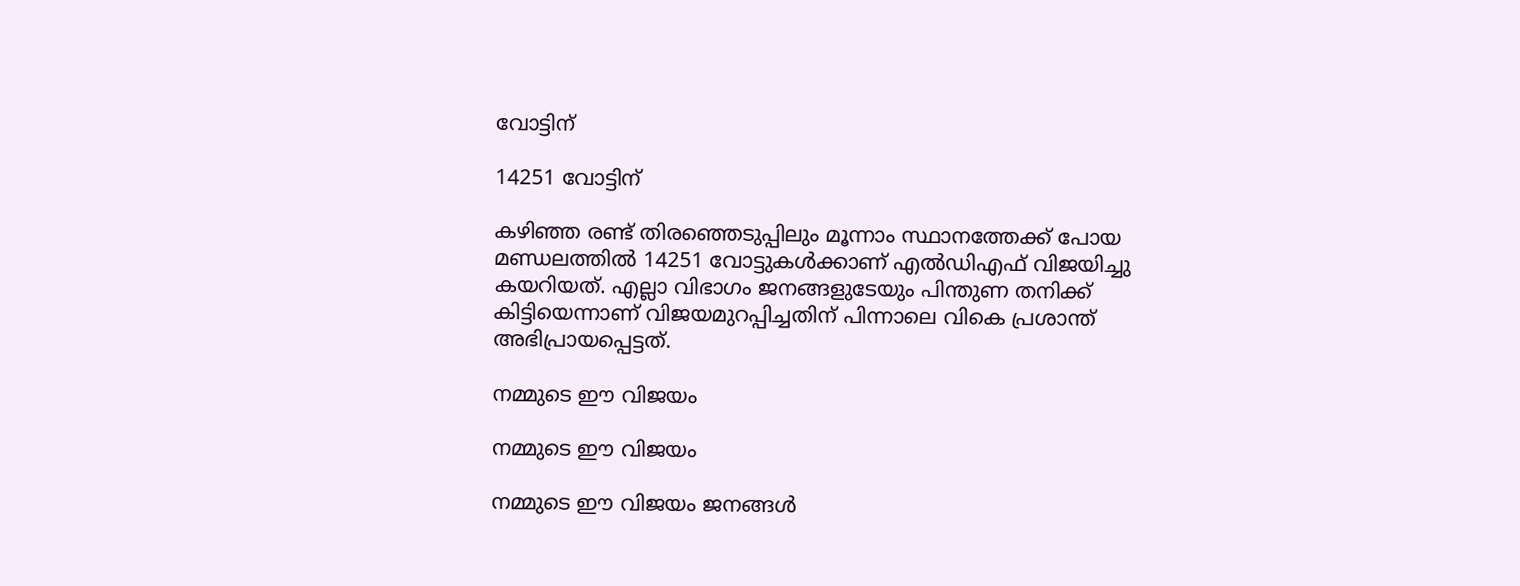വോട്ടിന്

14251 വോട്ടിന്

കഴിഞ്ഞ രണ്ട് തിരഞ്ഞെടുപ്പിലും മൂന്നാം സ്ഥാനത്തേക്ക് പോയ മണ്ഡലത്തില്‍ 14251 വോട്ടുകള്‍ക്കാണ് എല്‍ഡിഎഫ് വിജയിച്ചു കയറിയത്. എല്ലാ വിഭാഗം ജനങ്ങളുടേയും പിന്തുണ തനിക്ക് കിട്ടിയെന്നാണ് വിജയമുറപ്പിച്ചതിന് പിന്നാലെ വികെ പ്രശാന്ത് അഭിപ്രായപ്പെട്ടത്.

നമ്മുടെ ഈ വിജയം

നമ്മുടെ ഈ വിജയം

നമ്മുടെ ഈ വിജയം ജനങ്ങൾ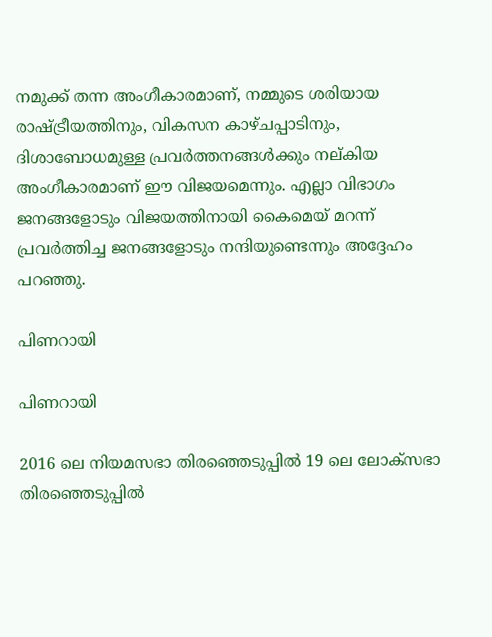നമുക്ക് തന്ന അംഗീകാരമാണ്, നമ്മുടെ ശരിയായ രാഷ്ട്രീയത്തിനും, വികസന കാഴ്ചപ്പാടിനും, ദിശാബോധമുള്ള പ്രവർത്തനങ്ങൾക്കും നല്കിയ അംഗീകാരമാണ് ഈ വിജയമെന്നും. എല്ലാ വിഭാഗം ജനങ്ങളോടും വിജയത്തിനായി കൈമെയ് മറന്ന് പ്രവര്‍ത്തിച്ച ജനങ്ങളോടും നന്ദിയുണ്ടെന്നും അദ്ദേഹം പറഞ്ഞു.

പിണറായി

പിണറായി

2016 ലെ നിയമസഭാ തിരഞ്ഞെടുപ്പില്‍ 19 ലെ ലോക്സഭാ തിരഞ്ഞെടുപ്പില്‍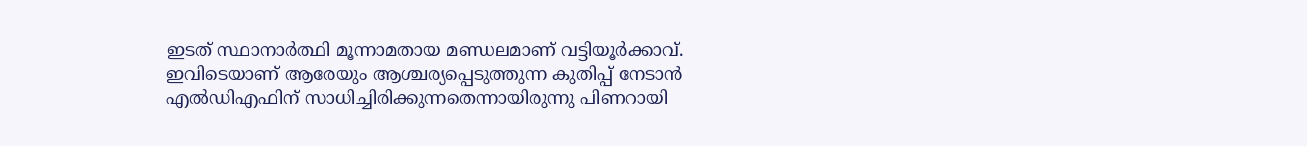ഇടത് സ്ഥാനാര്‍ത്ഥി മൂന്നാമതായ മണ്ഡലമാണ് വട്ടിയൂര്‍ക്കാവ്. ഇവിടെയാണ് ആരേയും ആശ്ചര്യപ്പെടുത്തുന്ന കുതിപ്പ് നേടാന്‍ എല്‍ഡിഎഫിന് സാധിച്ചിരിക്കുന്നതെന്നായിരുന്നു പിണറായി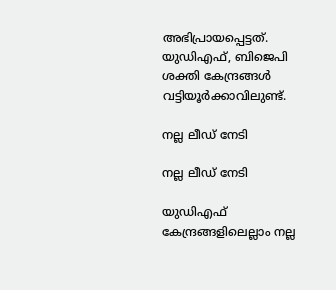അഭിപ്രായപ്പെട്ടത്. യുഡിഎഫ്, ബിജെപി ശക്തി കേന്ദ്രങ്ങള്‍ വട്ടിയൂര്‍ക്കാവിലുണ്ട്.

നല്ല ലീഡ് നേടി

നല്ല ലീഡ് നേടി

യുഡിഎഫ് കേന്ദ്രങ്ങളിലെല്ലാം നല്ല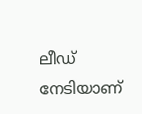ലീഡ് നേടിയാണ്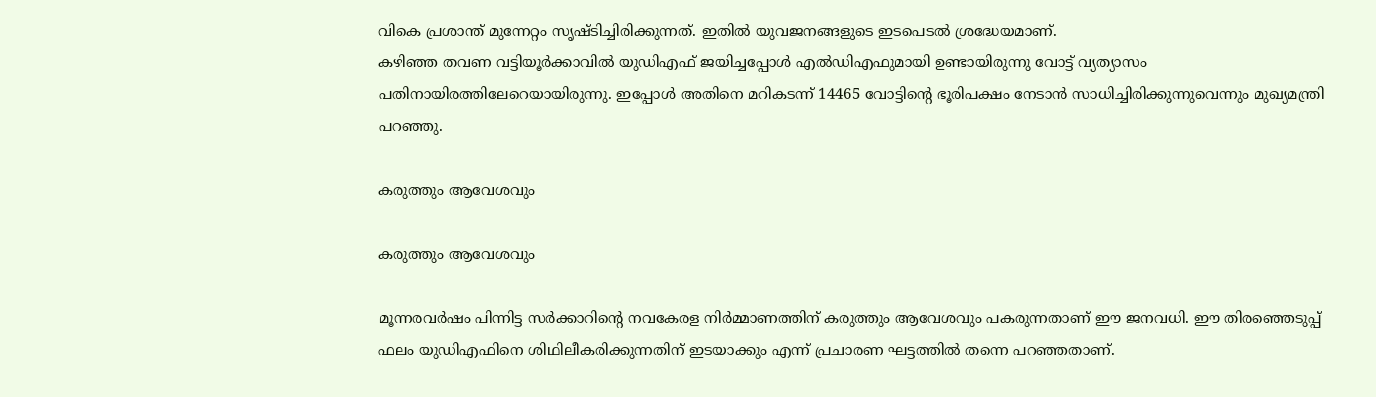വികെ പ്രശാന്ത് മുന്നേറ്റം സൃഷ്ടിച്ചിരിക്കുന്നത്. ഇതില്‍ യുവജനങ്ങളുടെ ഇടപെടല്‍ ശ്രദ്ധേയമാണ്.
കഴിഞ്ഞ തവണ വട്ടിയൂര്‍ക്കാവില്‍ യുഡിഎഫ് ജയിച്ചപ്പോള്‍ എല്‍ഡിഎഫുമായി ഉണ്ടായിരുന്നു വോട്ട് വ്യത്യാസം പതിനായിരത്തിലേറെയായിരുന്നു. ഇപ്പോള്‍ അതിനെ മറികടന്ന് 14465 വോട്ടിന്‍റെ ഭൂരിപക്ഷം നേടാന്‍ സാധിച്ചിരിക്കുന്നുവെന്നും മുഖ്യമന്ത്രി പറഞ്ഞു.

കരുത്തും ആവേശവും

കരുത്തും ആവേശവും

മൂന്നരവര്‍ഷം പിന്നിട്ട സര്‍ക്കാറിന്‍റെ നവകേരള നിര്‍മ്മാണത്തിന് കരുത്തും ആവേശവും പകരുന്നതാണ് ഈ ജനവധി. ഈ തിരഞ്ഞെടുപ്പ് ഫലം യുഡിഎഫിനെ ശിഥിലീകരിക്കുന്നതിന് ഇടയാക്കും എന്ന് പ്രചാരണ ഘട്ടത്തില്‍ തന്നെ പറഞ്ഞതാണ്.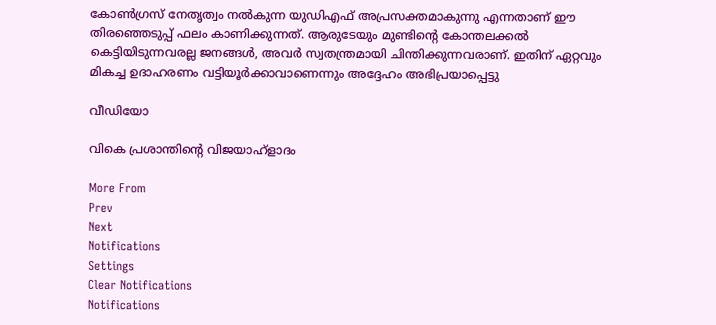കോണ്‍ഗ്രസ് നേതൃത്വം നല്‍കുന്ന യുഡിഎഫ് അപ്രസക്തമാകുന്നു എന്നതാണ് ഈ തിരഞ്ഞെടുപ്പ് ഫലം കാണിക്കുന്നത്. ആരുടേയും മുണ്ടിന്‍റെ കോന്തലക്കല്‍ കെട്ടിയിടുന്നവരല്ല ജനങ്ങള്‍, അവര്‍ സ്വതന്ത്രമായി ചിന്തിക്കുന്നവരാണ്. ഇതിന് ഏറ്റവും മികച്ച ഉദാഹരണം വട്ടിയൂര്‍ക്കാവാണെന്നും അദ്ദേഹം അഭിപ്രയാപ്പെട്ടു

വീഡിയോ

വികെ പ്രശാന്തിന്‍റെ വിജയാഹ്ളാദം

More From
Prev
Next
Notifications
Settings
Clear Notifications
Notifications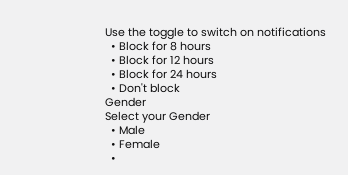Use the toggle to switch on notifications
  • Block for 8 hours
  • Block for 12 hours
  • Block for 24 hours
  • Don't block
Gender
Select your Gender
  • Male
  • Female
  •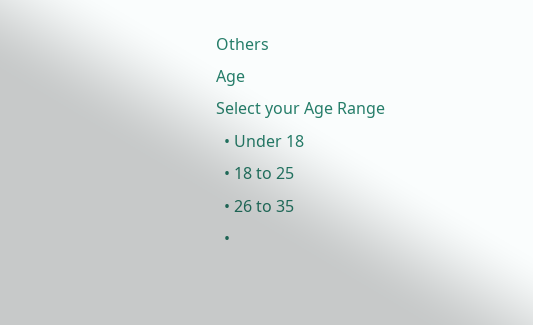Others
Age
Select your Age Range
  • Under 18
  • 18 to 25
  • 26 to 35
  •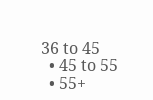36 to 45
  • 45 to 55
  • 55+